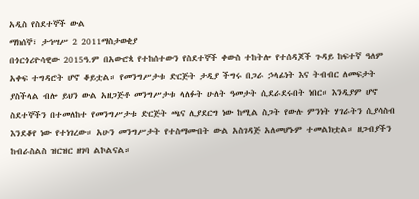አዲስ የስደተኞች ውል
ማክሰኞ፣ ታኅሣሥ 2 2011ማስታወቂያ
በጎርጎሪዮሳዊው 2015ዓ.ም በአውሮጳ የተከሰተውን የስደተኞች ቀውስ ተከትሎ የተሰዳጆች ጉዳይ ከፍተኛ ዓለም አቀፍ ተግዳሮት ሆኖ ቆይቷል። የመንግሥታቱ ድርጅት ታዲያ ችግሩ በጋራ ኃላፊነት እና ትብብር ለመፍታት ያስችላል ብሎ ይህን ውል አዘጋጅቶ መንግሥታቱ ላለፉት ሁለት ዓመታት ሲደራደሩበት ነበር። እንዲያም ሆኖ ስደተኞችን በተመለከተ የመንግሥታቱ ድርጅት ጫና ሊያደርግ ነው ከሚል ስጋት የውሉ ምንነት ሃገራትን ሲያሳስብ እንደቆየ ነው የተነገረው። አሁን መንግሥታት የተስማሙበት ውል አስገዳጅ አለመሆኑም ተመልክቷል። ዘጋብያችን ከብራስልስ ዝርዝር ዘገባ ልኮልናል።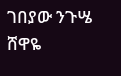ገበያው ንጉሤ
ሸዋዬ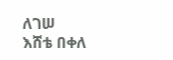ለገሠ
እሸቴ በቀለ